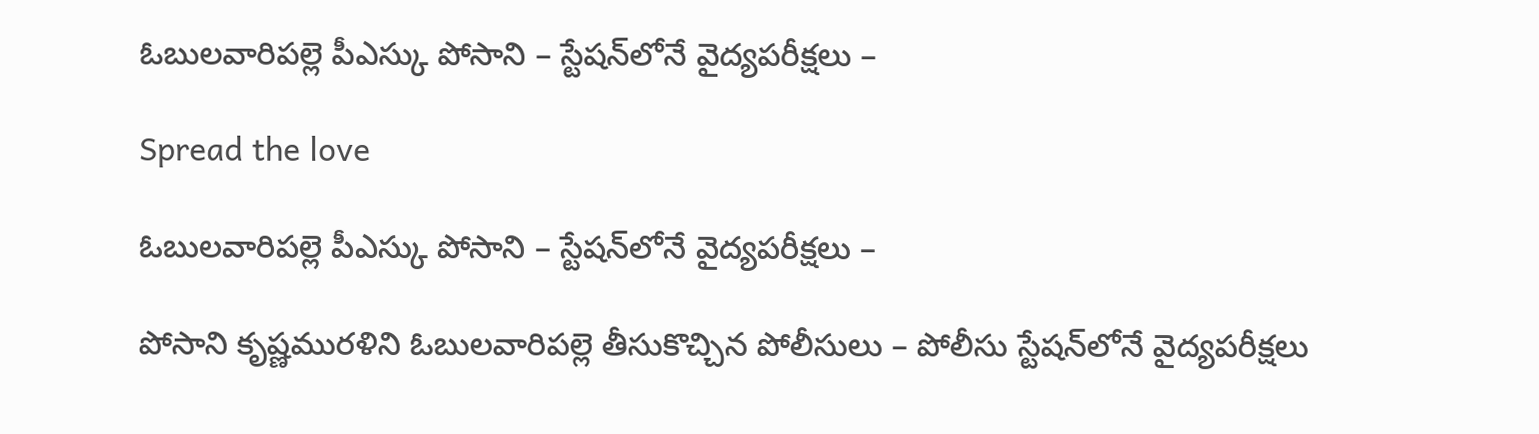ఓబులవారిపల్లె పీఎస్కు పోసాని – స్టేషన్‌లోనే వైద్యపరీక్షలు –

Spread the love

ఓబులవారిపల్లె పీఎస్కు పోసాని – స్టేషన్‌లోనే వైద్యపరీక్షలు –

పోసాని కృష్ణమురళిని ఓబులవారిపల్లె తీసుకొచ్చిన పోలీసులు – పోలీసు స్టేషన్‌లోనే వైద్యపరీక్షలు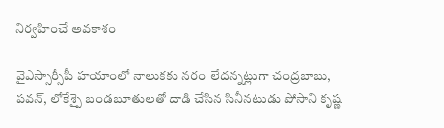నిర్వహించే అవకాశం

వైఎస్సార్సీపీ హయాంలో నాలుకకు నరం లేదన్నట్లుగా చంద్రబాబు, పవన్‌, లోకేశ్పై బండబూతులతో దాడి చేసిన సినీనటుడు పోసాని కృష్ణ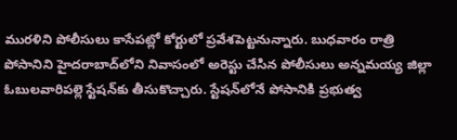మురళిని పోలీసులు కాసేపట్లో కోర్టులో ప్రవేశపెట్టనున్నారు. బుధవారం రాత్రి పోసానిని హైదరాబాద్‌లోని నివాసంలో అరెస్టు చేసిన పోలీసులు అన్నమయ్య జిల్లా ఓబులవారిపల్లె స్టేషన్‌కు తీసుకొచ్చారు. స్టేషన్‌లోనే పోసానికి ప్రభుత్వ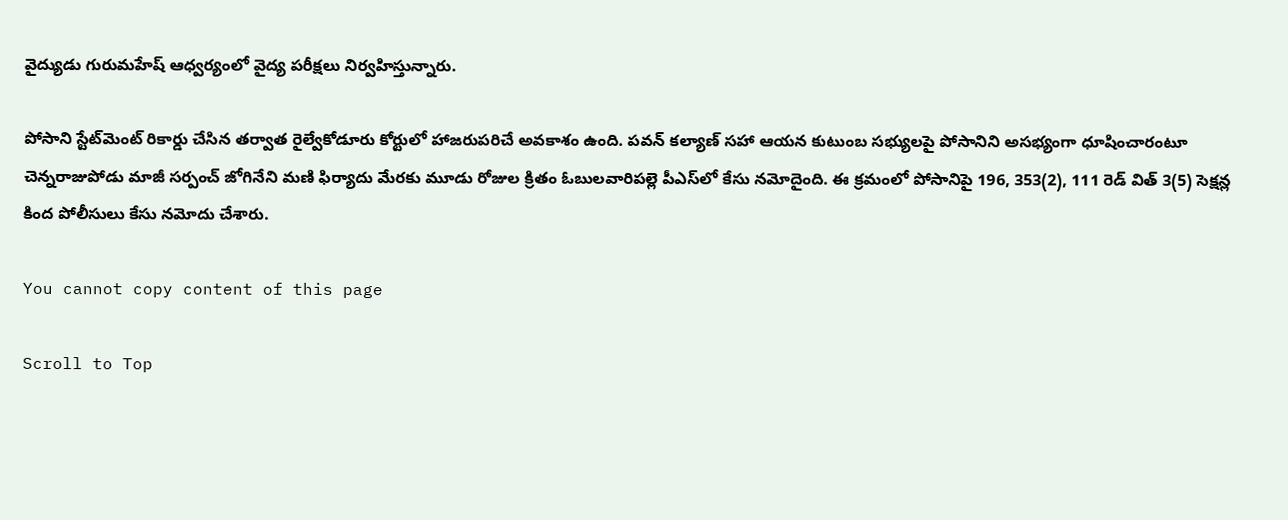వైద్యుడు గురుమహేష్‌ ఆధ్వర్యంలో వైద్య పరీక్షలు నిర్వహిస్తున్నారు.

పోసాని స్టేట్‌మెంట్‌ రికార్డు చేసిన తర్వాత రైల్వేకోడూరు కోర్టులో హాజరుపరిచే అవకాశం ఉంది. పవన్‌ కల్యాణ్ సహా ఆయన కుటుంబ సభ్యులపై పోసానిని అసభ్యంగా ధూషించారంటూ చెన్నరాజుపోడు మాజీ సర్పంచ్‌ జోగినేని మణి ఫిర్యాదు మేరకు మూడు రోజుల క్రితం ఓబులవారిపల్లె పీఎస్‌లో కేసు నమోదైంది. ఈ క్రమంలో పోసానిపై 196, 353(2), 111 రెడ్‌ విత్‌ 3(5) సెక్షన్ల కింద పోలీసులు కేసు నమోదు చేశారు.

You cannot copy content of this page

Scroll to Top